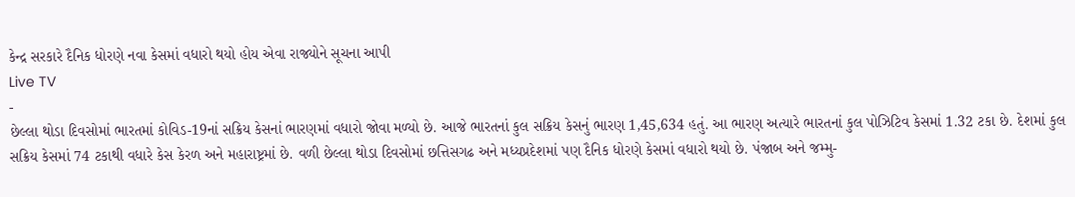કેન્દ્ર સરકારે દૈનિક ધોરણે નવા કેસમાં વધારો થયો હોય એવા રાજ્યોને સૂચના આપી
Live TV
-
છેલ્લા થોડા દિવસોમાં ભારતમાં કોવિડ-19નાં સક્રિય કેસનાં ભારણમાં વધારો જોવા મળ્યો છે. આજે ભારતનાં કુલ સક્રિય કેસનું ભારણ 1,45,634 હતું. આ ભારણ અત્યારે ભારતનાં કુલ પોઝિટિવ કેસમાં 1.32 ટકા છે. દેશમાં કુલ સક્રિય કેસમાં 74 ટકાથી વધારે કેસ કેરળ અને મહારાષ્ટ્રમાં છે. વળી છેલ્લા થોડા દિવસોમાં છત્તિસગઢ અને મધ્યપ્રદેશમાં પણ દૈનિક ધોરણે કેસમાં વધારો થયો છે. પંજાબ અને જમ્મુ-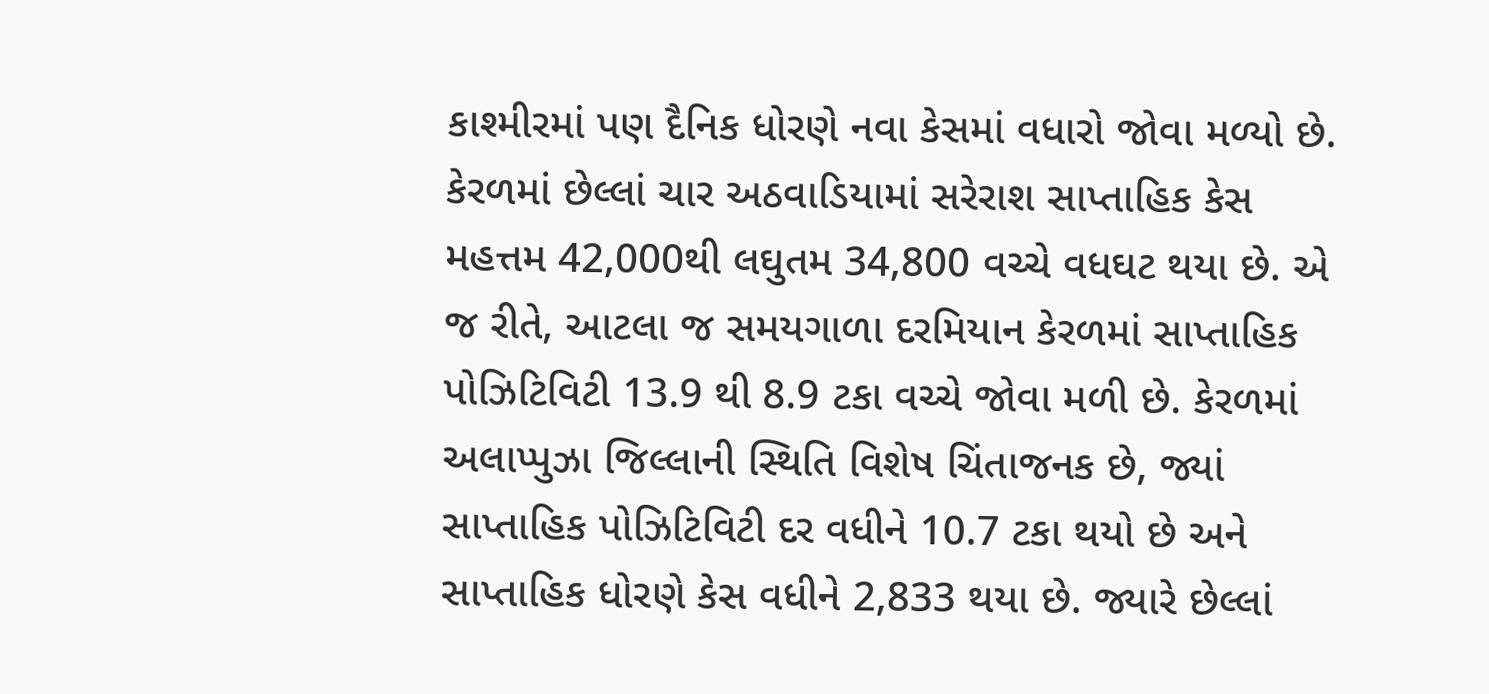કાશ્મીરમાં પણ દૈનિક ધોરણે નવા કેસમાં વધારો જોવા મળ્યો છે. કેરળમાં છેલ્લાં ચાર અઠવાડિયામાં સરેરાશ સાપ્તાહિક કેસ મહત્તમ 42,000થી લઘુતમ 34,800 વચ્ચે વધઘટ થયા છે. એ જ રીતે, આટલા જ સમયગાળા દરમિયાન કેરળમાં સાપ્તાહિક પોઝિટિવિટી 13.9 થી 8.9 ટકા વચ્ચે જોવા મળી છે. કેરળમાં અલાપ્પુઝા જિલ્લાની સ્થિતિ વિશેષ ચિંતાજનક છે, જ્યાં સાપ્તાહિક પોઝિટિવિટી દર વધીને 10.7 ટકા થયો છે અને સાપ્તાહિક ધોરણે કેસ વધીને 2,833 થયા છે. જ્યારે છેલ્લાં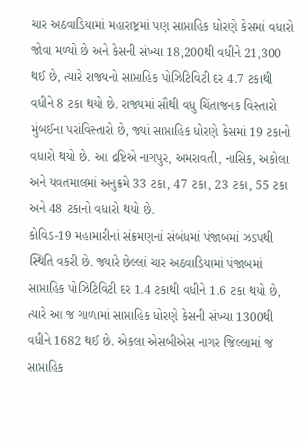ચાર અઠવાડિયામાં મહારાષ્ટ્રમાં પણ સાપ્તાહિક ધોરણે કેસમાં વધારો જોવા મળ્યો છે અને કેસની સંખ્યા 18,200થી વધીને 21,300 થઈ છે, ત્યારે રાજ્યનો સાપ્તાહિક પોઝિટિવિટી દર 4.7 ટકાથી વધીને 8 ટકા થયો છે. રાજ્યમાં સૌથી વધુ ચિંતાજનક વિસ્તારો મુંબઈના પરાંવિસ્તારો છે, જ્યાં સાપ્તાહિક ધોરણે કેસમાં 19 ટકાનો વધારો થયો છે. આ દ્રષ્ટિએ નાગપુર, અમરાવતી, નાસિક, અકોલા અને યવતમાલમાં અનુક્રમે 33 ટકા, 47 ટકા, 23 ટકા, 55 ટકા અને 48 ટકાનો વધારો થયો છે.
કોવિડ-19 મહામારીનાં સંક્રમણનાં સંબંધમાં પંજાબમાં ઝડપથી સ્થિતિ વકરી છે. જ્યારે છેલ્લાં ચાર અઠવાડિયામાં પંજાબમાં સાપ્તાહિક પોઝિટિવિટી દર 1.4 ટકાથી વધીને 1.6 ટકા થયો છે, ત્યારે આ જ ગાળામાં સાપ્તાહિક ધોરણે કેસની સંખ્યા 1300થી વધીને 1682 થઈ છે. એકલા એસબીએસ નાગર જિલ્લામાં જ સાપ્તાહિક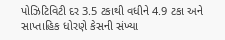પોઝિટિવિટી દર 3.5 ટકાથી વધીને 4.9 ટકા અને સાપ્તાહિક ધોરણે કેસની સંખ્યા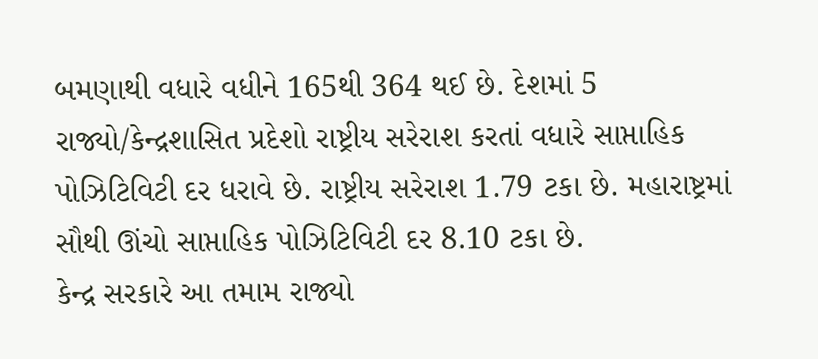બમણાથી વધારે વધીને 165થી 364 થઈ છે. દેશમાં 5 રાજ્યો/કેન્દ્રશાસિત પ્રદેશો રાષ્ટ્રીય સરેરાશ કરતાં વધારે સાપ્તાહિક પોઝિટિવિટી દર ધરાવે છે. રાષ્ટ્રીય સરેરાશ 1.79 ટકા છે. મહારાષ્ટ્રમાં સૌથી ઊંચો સાપ્તાહિક પોઝિટિવિટી દર 8.10 ટકા છે.
કેન્દ્ર સરકારે આ તમામ રાજ્યો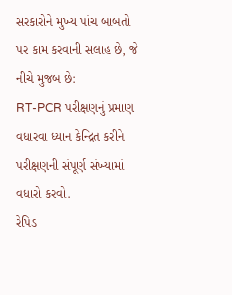સરકારોને મુખ્ય પાંચ બાબતો પર કામ કરવાની સલાહ છે, જે નીચે મુજબ છે:
RT-PCR પરીક્ષણનું પ્રમાણ વધારવા ધ્યાન કેન્દ્રિત કરીને પરીક્ષણની સંપૂર્ણ સંખ્યામાં વધારો કરવો.
રેપિડ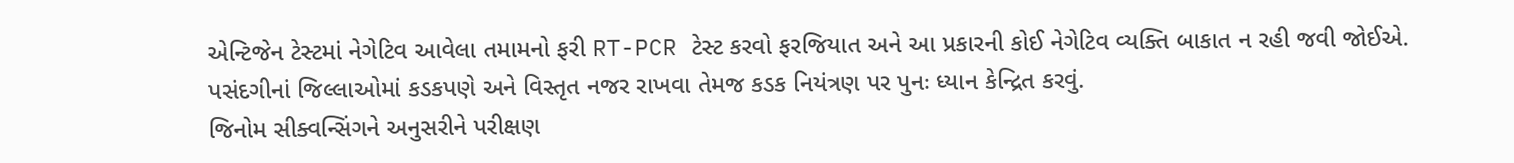એન્ટિજેન ટેસ્ટમાં નેગેટિવ આવેલા તમામનો ફરી RT-PCR ટેસ્ટ કરવો ફરજિયાત અને આ પ્રકારની કોઈ નેગેટિવ વ્યક્તિ બાકાત ન રહી જવી જોઈએ.
પસંદગીનાં જિલ્લાઓમાં કડકપણે અને વિસ્તૃત નજર રાખવા તેમજ કડક નિયંત્રણ પર પુનઃ ધ્યાન કેન્દ્રિત કરવું.
જિનોમ સીક્વન્સિંગને અનુસરીને પરીક્ષણ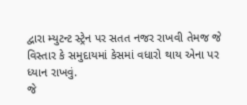દ્વારા મ્યુટન્ટ સ્ટ્રેન પર સતત નજર રાખવી તેમજ જે વિસ્તાર કે સમુદાયમાં કેસમાં વધારો થાય એના પર ધ્યાન રાખવું.
જે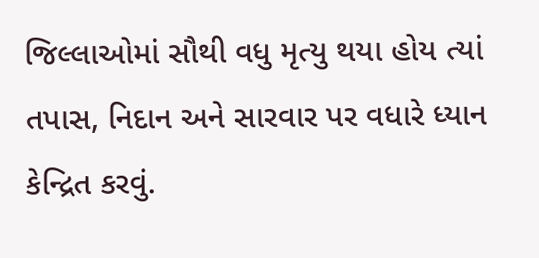જિલ્લાઓમાં સૌથી વધુ મૃત્યુ થયા હોય ત્યાં તપાસ, નિદાન અને સારવાર પર વધારે ધ્યાન કેન્દ્રિત કરવું.